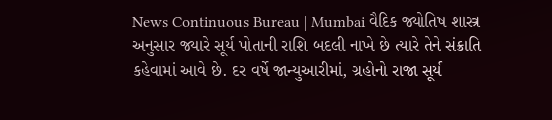News Continuous Bureau | Mumbai વૈદિક જ્યોતિષ શાસ્ત્ર અનુસાર જ્યારે સૂર્ય પોતાની રાશિ બદલી નાખે છે ત્યારે તેને સંક્રાતિ કહેવામાં આવે છે. દર વર્ષે જાન્યુઆરીમાં, ગ્રહોનો રાજા સૂર્ય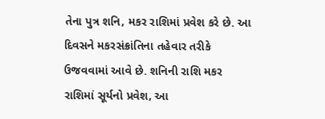તેના પુત્ર શનિ, મકર રાશિમાં પ્રવેશ કરે છે. આ દિવસને મકરસંક્રાંતિના તહેવાર તરીકે ઉજવવામાં આવે છે. શનિની રાશિ મકર રાશિમાં સૂર્યનો પ્રવેશ, આ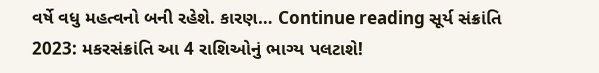વર્ષે વધુ મહત્વનો બની રહેશે. કારણ… Continue reading સૂર્ય સંક્રાંતિ 2023: મકરસંક્રાંતિ આ 4 રાશિઓનું ભાગ્ય પલટાશે!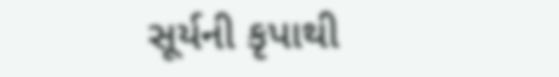સૂર્યની કૃપાથી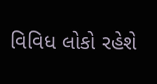વિવિધ લોકો રહેશે